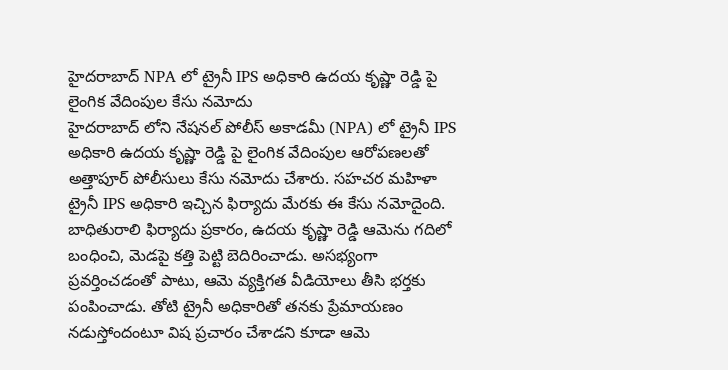హైదరాబాద్ NPA లో ట్రైనీ IPS అధికారి ఉదయ కృష్ణా రెడ్డి పై లైంగిక వేదింపుల కేసు నమోదు
హైదరాబాద్ లోని నేషనల్ పోలీస్ అకాడమీ (NPA) లో ట్రైనీ IPS అధికారి ఉదయ కృష్ణా రెడ్డి పై లైంగిక వేదింపుల ఆరోపణలతో అత్తాపూర్ పోలీసులు కేసు నమోదు చేశారు. సహచర మహిళా ట్రైనీ IPS అధికారి ఇచ్చిన ఫిర్యాదు మేరకు ఈ కేసు నమోదైంది.
బాధితురాలి ఫిర్యాదు ప్రకారం, ఉదయ కృష్ణా రెడ్డి ఆమెను గదిలో బంధించి, మెడపై కత్తి పెట్టి బెదిరించాడు. అసభ్యంగా ప్రవర్తించడంతో పాటు, ఆమె వ్యక్తిగత వీడియోలు తీసి భర్తకు పంపించాడు. తోటి ట్రైనీ అధికారితో తనకు ప్రేమాయణం నడుస్తోందంటూ విష ప్రచారం చేశాడని కూడా ఆమె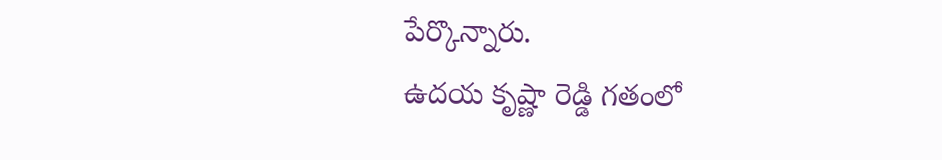పేర్కొన్నారు.
ఉదయ కృష్ణా రెడ్డి గతంలో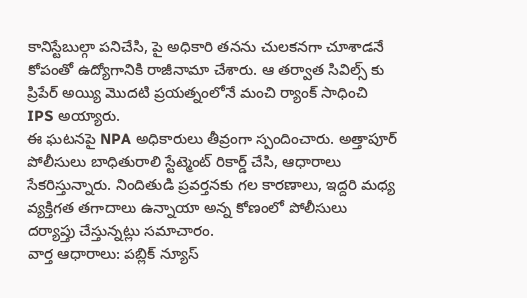కానిస్టేబుల్గా పనిచేసి, పై అధికారి తనను చులకనగా చూశాడనే కోపంతో ఉద్యోగానికి రాజీనామా చేశారు. ఆ తర్వాత సివిల్స్ కు ప్రిపేర్ అయ్యి మొదటి ప్రయత్నంలోనే మంచి ర్యాంక్ సాధించి IPS అయ్యారు.
ఈ ఘటనపై NPA అధికారులు తీవ్రంగా స్పందించారు. అత్తాపూర్ పోలీసులు బాధితురాలి స్టేట్మెంట్ రికార్డ్ చేసి, ఆధారాలు సేకరిస్తున్నారు. నిందితుడి ప్రవర్తనకు గల కారణాలు, ఇద్దరి మధ్య వ్యక్తిగత తగాదాలు ఉన్నాయా అన్న కోణంలో పోలీసులు దర్యాప్తు చేస్తున్నట్లు సమాచారం.
వార్త ఆధారాలు: పబ్లిక్ న్యూస్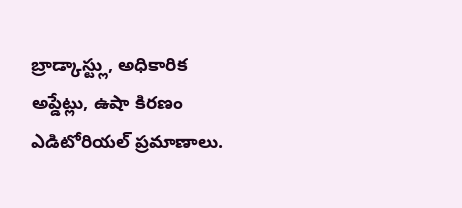బ్రాడ్కాస్ట్లు, అధికారిక అప్డేట్లు, ఉషా కిరణం ఎడిటోరియల్ ప్రమాణాలు.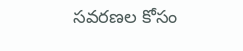సవరణల కోసం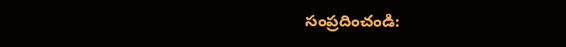సంప్రదించండి: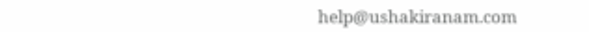help@ushakiranam.com